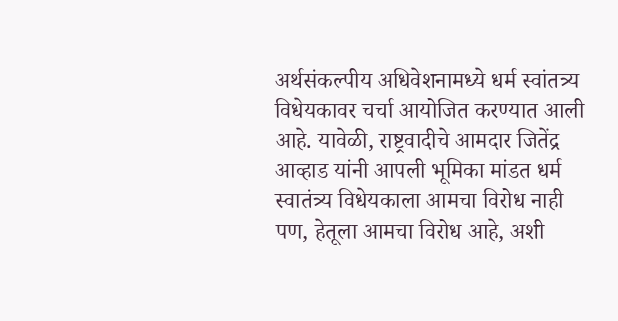अर्थसंकल्पीय अधिवेशनामध्ये धर्म स्वांतत्र्य विधेयकावर चर्चा आयोजित करण्यात आली आहे. यावेळी, राष्ट्रवादीचे आमदार जितेंद्र आव्हाड यांनी आपली भूमिका मांडत धर्म स्वातंत्र्य विधेयकाला आमचा विरोध नाही पण, हेतूला आमचा विरोध आहे, अशी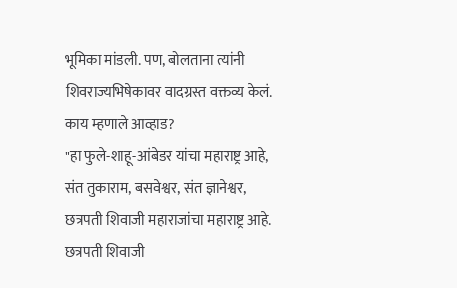भूमिका मांडली. पण, बोलताना त्यांनी शिवराज्यभिषेकावर वादग्रस्त वक्तव्य केलं.
काय म्हणाले आव्हाड?
"हा फुले-शाहू-आंबेडर यांचा महाराष्ट्र आहे, संत तुकाराम, बसवेश्वर, संत ज्ञानेश्वर, छत्रपती शिवाजी महाराजांचा महाराष्ट्र आहे. छत्रपती शिवाजी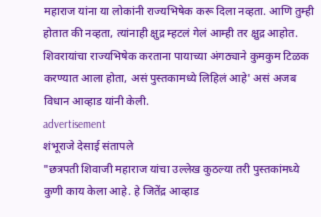महाराज यांना या लोकांनी राज्यभिषेक करू दिला नव्हता. आणि तुम्ही होतात की नव्हता, त्यांनाही क्षुद्र म्हटलं गेलं आम्ही तर क्षुद्र आहोत. शिवरायांचा राज्यभिषेक करताना पायाच्या अंगठ्याने कुमकुम टिळक करण्यात आला होता, असं पुस्तकामध्ये लिहिलं आहे' असं अजब विधान आव्हाड यांनी केली.
advertisement
शंभूराजे देसाई संतापले
"छत्रपती शिवाजी महाराज यांचा उल्लेख कुठल्या तरी पुस्तकांमध्ये कुणी काय केला आहे. हे जितेंद्र आव्हाड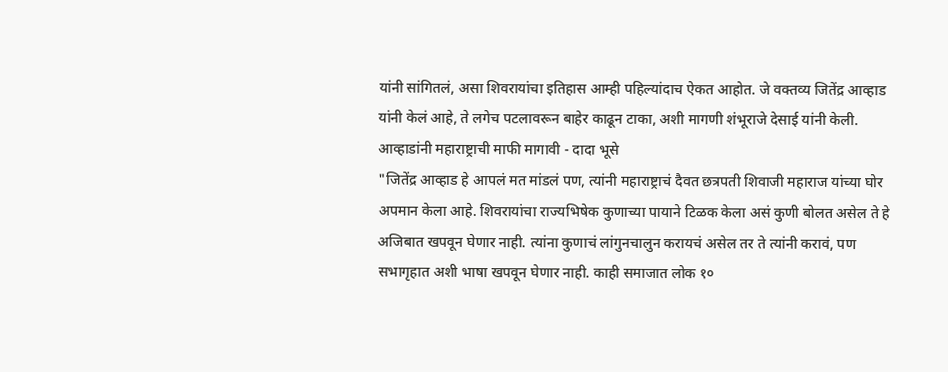यांनी सांगितलं, असा शिवरायांचा इतिहास आम्ही पहिल्यांदाच ऐकत आहोत. जे वक्तव्य जितेंद्र आव्हाड यांनी केलं आहे, ते लगेच पटलावरून बाहेर काढून टाका, अशी मागणी शंभूराजे देसाई यांनी केली.
आव्हाडांनी महाराष्ट्राची माफी मागावी - दादा भूसे
"जितेंद्र आव्हाड हे आपलं मत मांडलं पण, त्यांनी महाराष्ट्राचं दैवत छत्रपती शिवाजी महाराज यांच्या घोर अपमान केला आहे. शिवरायांचा राज्यभिषेक कुणाच्या पायाने टिळक केला असं कुणी बोलत असेल ते हे अजिबात खपवून घेणार नाही. त्यांना कुणाचं लांगुनचालुन करायचं असेल तर ते त्यांनी करावं, पण सभागृहात अशी भाषा खपवून घेणार नाही. काही समाजात लोक १०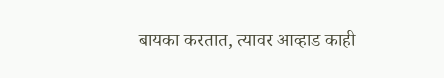बायका करतात, त्यावर आव्हाड काही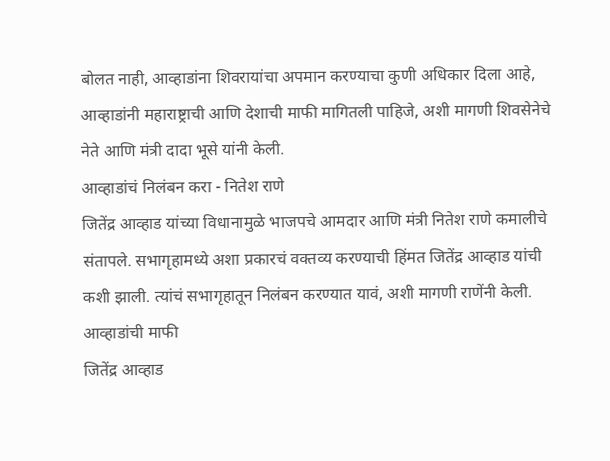बोलत नाही, आव्हाडांना शिवरायांचा अपमान करण्याचा कुणी अधिकार दिला आहे, आव्हाडांनी महाराष्ट्राची आणि देशाची माफी मागितली पाहिजे, अशी मागणी शिवसेनेचे नेते आणि मंत्री दादा भूसे यांनी केली.
आव्हाडांचं निलंबन करा - नितेश राणे
जितेंद्र आव्हाड यांच्या विधानामुळे भाजपचे आमदार आणि मंत्री नितेश राणे कमालीचे संतापले. सभागृहामध्ये अशा प्रकारचं वक्तव्य करण्याची हिंमत जितेंद्र आव्हाड यांची कशी झाली. त्यांचं सभागृहातून निलंबन करण्यात यावं, अशी मागणी राणेंनी केली.
आव्हाडांची माफी
जितेंद्र आव्हाड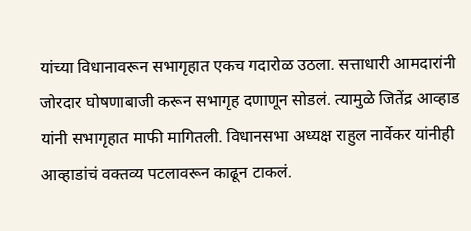यांच्या विधानावरून सभागृहात एकच गदारोळ उठला. सत्ताधारी आमदारांनी जोरदार घोषणाबाजी करून सभागृह दणाणून सोडलं. त्यामुळे जितेंद्र आव्हाड यांनी सभागृहात माफी मागितली. विधानसभा अध्यक्ष राहुल नार्वेकर यांनीही आव्हाडांचं वक्तव्य पटलावरून काढून टाकलं.